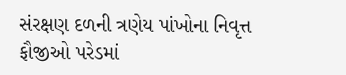સંરક્ષણ દળની ત્રણેય પાંખોના નિવૃત્ત ફૌજીઓ પરેડમાં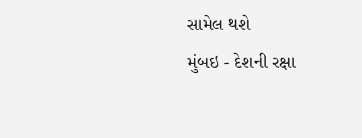સામેલ થશે
મુંબઇ - દેશની રક્ષા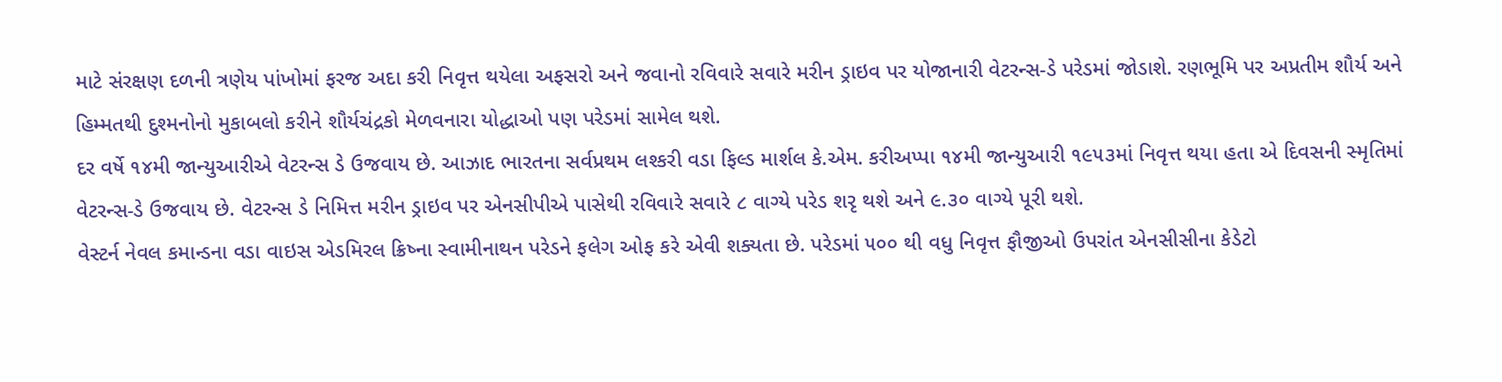માટે સંરક્ષણ દળની ત્રણેય પાંખોમાં ફરજ અદા કરી નિવૃત્ત થયેલા અફસરો અને જવાનો રવિવારે સવારે મરીન ડ્રાઇવ પર યોજાનારી વેટરન્સ-ડે પરેડમાં જોડાશે. રણભૂમિ પર અપ્રતીમ શૌર્ય અને હિમ્મતથી દુશ્મનોનો મુકાબલો કરીને શૌર્યચંદ્રકો મેળવનારા યોદ્ધાઓ પણ પરેડમાં સામેલ થશે.
દર વર્ષે ૧૪મી જાન્યુઆરીએ વેટરન્સ ડે ઉજવાય છે. આઝાદ ભારતના સર્વપ્રથમ લશ્કરી વડા ફિલ્ડ માર્શલ કે.એમ. કરીઅપ્પા ૧૪મી જાન્યુઆરી ૧૯૫૩માં નિવૃત્ત થયા હતા એ દિવસની સ્મૃતિમાં વેટરન્સ-ડે ઉજવાય છે. વેટરન્સ ડે નિમિત્ત મરીન ડ્રાઇવ પર એનસીપીએ પાસેથી રવિવારે સવારે ૮ વાગ્યે પરેડ શરૃ થશે અને ૯.૩૦ વાગ્યે પૂરી થશે.
વેસ્ટર્ન નેવલ કમાન્ડના વડા વાઇસ એડમિરલ ક્રિષ્ના સ્વામીનાથન પરેડને ફલેગ ઓફ કરે એવી શક્યતા છે. પરેડમાં ૫૦૦ થી વધુ નિવૃત્ત ફૌજીઓ ઉપરાંત એનસીસીના કેડેટો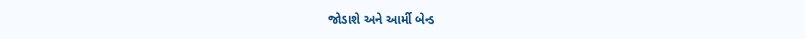જોડાશે અને આર્મી બેન્ડ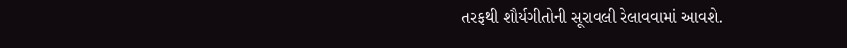તરફથી શૌર્યગીતોની સૂરાવલી રેલાવવામાં આવશે.